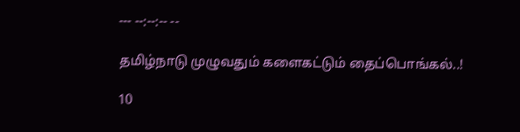--- --:--:-- --

தமிழ்நாடு முழுவதும் களைகட்டும் தைப்பொங்கல்..!

10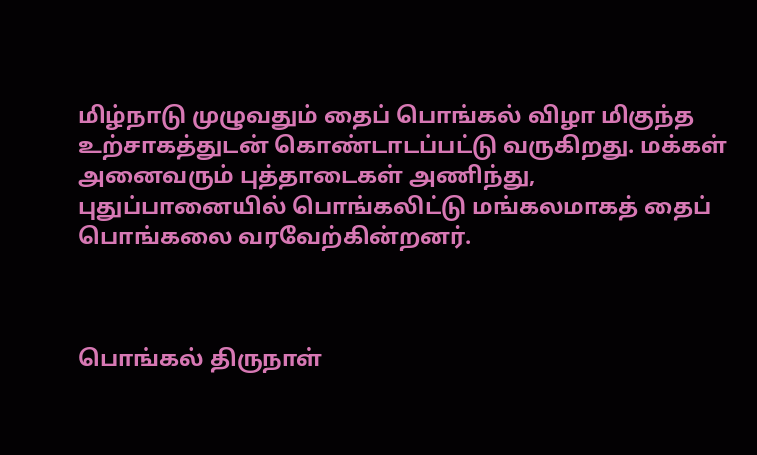மிழ்நாடு முழுவதும் தைப் பொங்கல் விழா மிகுந்த உற்சாகத்துடன் கொண்டாடப்பட்டு வருகிறது. மக்கள் அனைவரும் புத்தாடைகள் அணிந்து, புதுப்பானையில் பொங்கலிட்டு மங்கலமாகத் தைப் பொங்கலை வரவேற்கின்றனர்.



பொங்கல் திருநாள்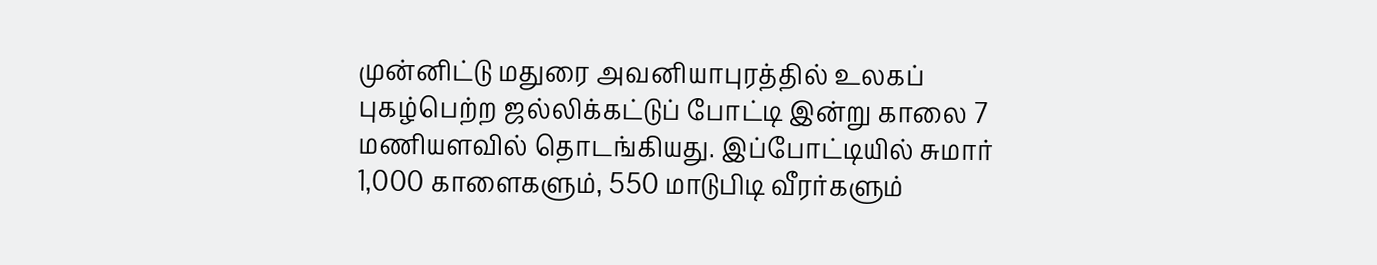முன்னிட்டு மதுரை அவனியாபுரத்தில் உலகப் புகழ்பெற்ற ஜல்லிக்கட்டுப் போட்டி இன்று காலை 7 மணியளவில் தொடங்கியது. இப்போட்டியில் சுமார் 1,000 காளைகளும், 550 மாடுபிடி வீரர்களும்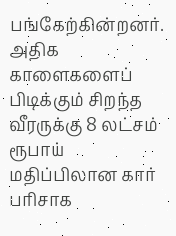பங்கேற்கின்றனர். அதிக காளைகளைப் பிடிக்கும் சிறந்த வீரருக்கு 8 லட்சம் ரூபாய் மதிப்பிலான கார் பரிசாக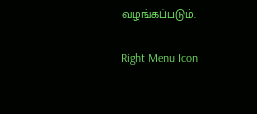வழங்கப்படும்.

Right Menu Icon